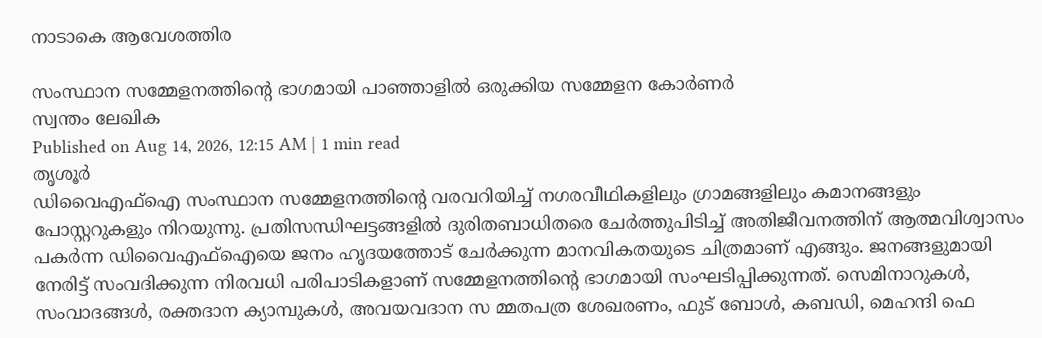നാടാകെ ആവേശത്തിര

സംസ്ഥാന സമ്മേളനത്തിന്റെ ഭാഗമായി പാഞ്ഞാളിൽ ഒരുക്കിയ സമ്മേളന കോർണർ
സ്വന്തം ലേഖിക
Published on Aug 14, 2026, 12:15 AM | 1 min read
തൃശൂർ
ഡിവൈഎഫ്ഐ സംസ്ഥാന സമ്മേളനത്തിന്റെ വരവറിയിച്ച് നഗരവീഥികളിലും ഗ്രാമങ്ങളിലും കമാനങ്ങളും പോസ്റ്ററുകളും നിറയുന്നു. പ്രതിസന്ധിഘട്ടങ്ങളിൽ ദുരിതബാധിതരെ ചേർത്തുപിടിച്ച് അതിജീവനത്തിന് ആത്മവിശ്വാസം പകർന്ന ഡിവൈഎഫ്ഐയെ ജനം ഹൃദയത്തോട് ചേർക്കുന്ന മാനവികതയുടെ ചിത്രമാണ് എങ്ങും. ജനങ്ങളുമായി നേരിട്ട് സംവദിക്കുന്ന നിരവധി പരിപാടികളാണ് സമ്മേളനത്തിന്റെ ഭാഗമായി സംഘടിപ്പിക്കുന്നത്. സെമിനാറുകൾ, സംവാദങ്ങൾ, രക്തദാന ക്യാമ്പുകൾ, അവയവദാന സ മ്മതപത്ര ശേഖരണം, ഫുട് ബോൾ, കബഡി, മെഹന്ദി ഫെ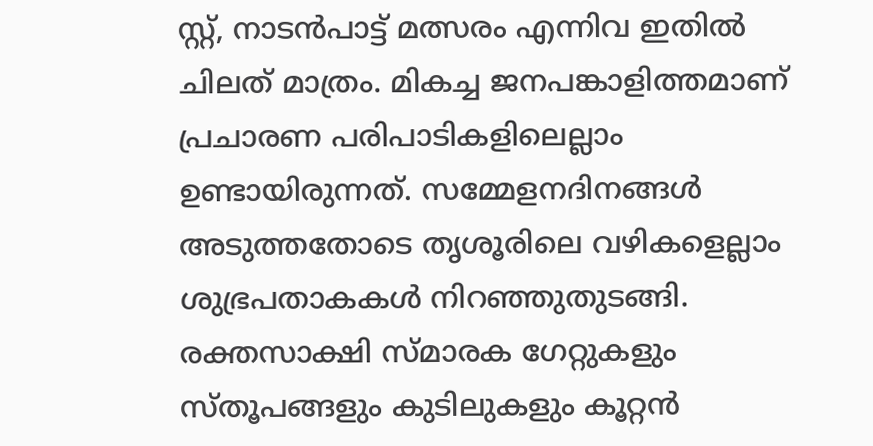സ്റ്റ്, നാടൻപാട്ട് മത്സരം എന്നിവ ഇതിൽ ചിലത് മാത്രം. മികച്ച ജനപങ്കാളിത്തമാണ് പ്രചാരണ പരിപാടികളിലെല്ലാം ഉണ്ടായിരുന്നത്. സമ്മേളനദിനങ്ങൾ അടുത്തതോടെ തൃശൂരിലെ വഴികളെല്ലാം ശുഭ്രപതാകകൾ നിറഞ്ഞുതുടങ്ങി. രക്തസാക്ഷി സ്മാരക ഗേറ്റുകളും സ്തൂപങ്ങളും കുടിലുകളും കൂറ്റൻ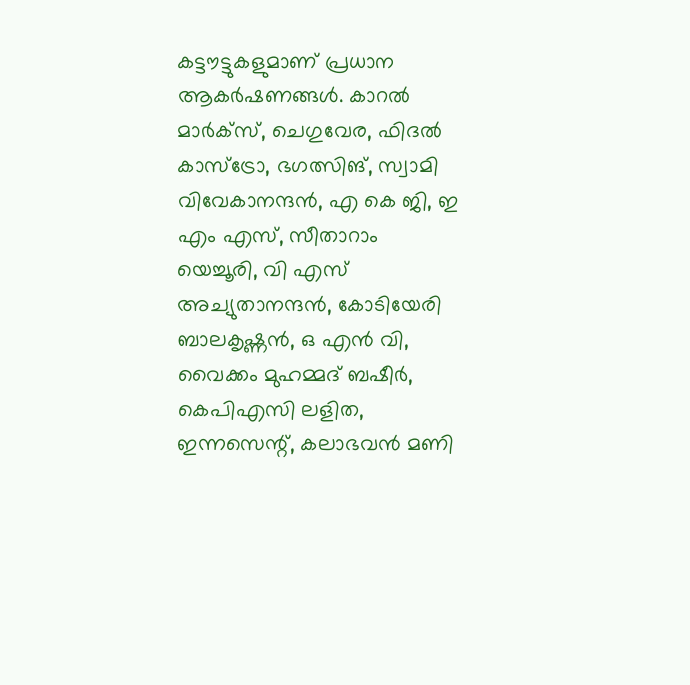കട്ടൗട്ടുകളുമാണ് പ്രധാന ആകർഷണങ്ങൾ. കാറൽ മാർക്സ്, ചെഗുവേര, ഫിദൽ കാസ്ട്രോ, ഭഗത്സിങ്, സ്വാമി വിവേകാനന്ദൻ, എ കെ ജി, ഇ എം എസ്, സീതാറാം യെച്ചൂരി, വി എസ് അച്യുതാനന്ദൻ, കോടിയേരി ബാലകൃഷ്ണൻ, ഒ എൻ വി, വൈക്കം മുഹമ്മദ് ബഷീർ, കെപിഎസി ലളിത, ഇന്നസെന്റ്, കലാഭവൻ മണി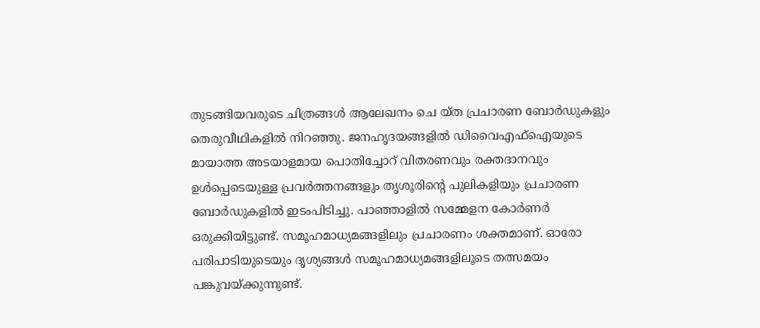തുടങ്ങിയവരുടെ ചിത്രങ്ങൾ ആലേഖനം ചെ യ്ത പ്രചാരണ ബോർഡുകളും തെരുവീഥികളിൽ നിറഞ്ഞു. ജനഹൃദയങ്ങളിൽ ഡിവൈഎഫ്ഐയുടെ മായാത്ത അടയാളമായ പൊതിച്ചോറ് വിതരണവും രക്തദാനവും ഉൾപ്പെടെയുള്ള പ്രവർത്തനങ്ങളും തൃശൂരിന്റെ പുലികളിയും പ്രചാരണ ബോർഡുകളിൽ ഇടംപിടിച്ചു. പാഞ്ഞാളിൽ സമ്മേളന കോർണർ ഒരുക്കിയിട്ടുണ്ട്. സമൂഹമാധ്യമങ്ങളിലും പ്രചാരണം ശക്തമാണ്. ഓരോ പരിപാടിയുടെയും ദൃശ്യങ്ങൾ സമൂഹമാധ്യമങ്ങളിലൂടെ തത്സമയം പങ്കുവയ്ക്കുന്നുണ്ട്.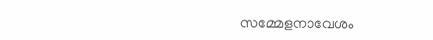സമ്മേളനാവേശം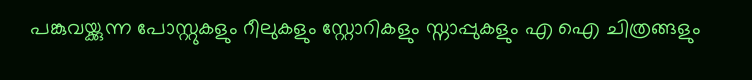പങ്കുവയ്ക്കുന്ന പോസ്റ്റുകളും റീലുകളും സ്റ്റോറികളും സ്നാപ്പുകളും എ ഐ ചിത്രങ്ങളും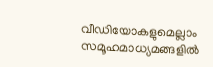വീഡിയോകളുമെല്ലാം സമൂഹമാധ്യമങ്ങളിൽ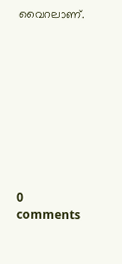വൈറലാണ്.










0 comments